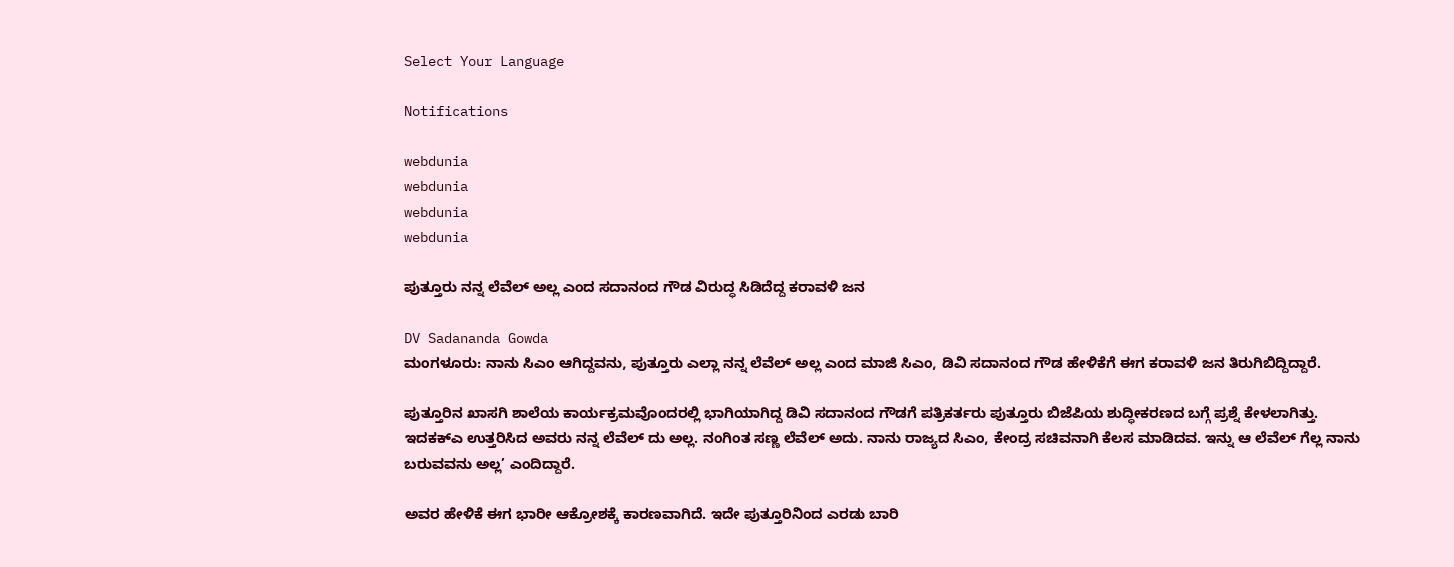Select Your Language

Notifications

webdunia
webdunia
webdunia
webdunia

ಪುತ್ತೂರು ನನ್ನ ಲೆವೆಲ್ ಅಲ್ಲ ಎಂದ ಸದಾನಂದ ಗೌಡ ವಿರುದ್ಧ ಸಿಡಿದೆದ್ದ ಕರಾವಳಿ ಜನ

DV Sadananda Gowda
ಮಂಗಳೂರು: ನಾನು ಸಿಎಂ ಆಗಿದ್ದವನು, ಪುತ್ತೂರು ಎಲ್ಲಾ ನನ್ನ ಲೆವೆಲ್ ಅಲ್ಲ ಎಂದ ಮಾಜಿ ಸಿಎಂ, ಡಿವಿ ಸದಾನಂದ ಗೌಡ ಹೇಳಿಕೆಗೆ ಈಗ ಕರಾವಳಿ ಜನ ತಿರುಗಿಬಿದ್ದಿದ್ದಾರೆ.

ಪುತ್ತೂರಿನ ಖಾಸಗಿ ಶಾಲೆಯ ಕಾರ್ಯಕ್ರಮವೊಂದರಲ್ಲಿ ಭಾಗಿಯಾಗಿದ್ದ ಡಿವಿ ಸದಾನಂದ ಗೌಡಗೆ ಪತ್ರಿಕರ್ತರು ಪುತ್ತೂರು ಬಿಜೆಪಿಯ ಶುದ್ಧೀಕರಣದ ಬಗ್ಗೆ ಪ್ರಶ್ನೆ ಕೇಳಲಾಗಿತ್ತು. ಇದಕಕ್ಎ ಉತ್ತರಿಸಿದ ಅವರು ನನ್ನ ಲೆವೆಲ್ ದು ಅಲ್ಲ. ನಂಗಿಂತ ಸಣ್ಣ ಲೆವೆಲ್ ಅದು. ನಾನು ರಾಜ್ಯದ ಸಿಎಂ, ಕೇಂದ್ರ ಸಚಿವನಾಗಿ ಕೆಲಸ ಮಾಡಿದವ. ಇನ್ನು ಆ ಲೆವೆಲ್ ಗೆಲ್ಲ ನಾನು ಬರುವವನು ಅಲ್ಲ’ ಎಂದಿದ್ದಾರೆ.

ಅವರ ಹೇಳಿಕೆ ಈಗ ಭಾರೀ ಆಕ್ರೋಶಕ್ಕೆ ಕಾರಣವಾಗಿದೆ. ಇದೇ ಪುತ್ತೂರಿನಿಂದ ಎರಡು ಬಾರಿ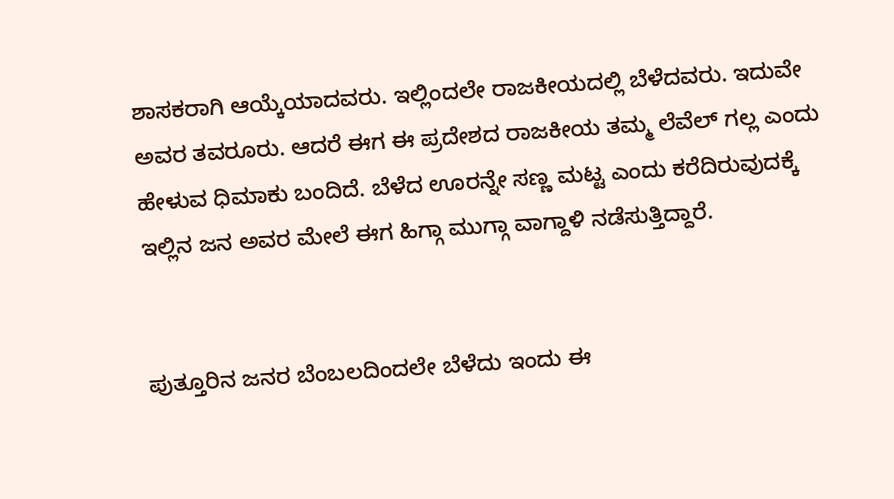ಶಾಸಕರಾಗಿ ಆಯ್ಕೆಯಾದವರು. ಇಲ್ಲಿಂದಲೇ ರಾಜಕೀಯದಲ್ಲಿ ಬೆಳೆದವರು. ಇದುವೇ ಅವರ ತವರೂರು. ಆದರೆ ಈಗ ಈ ಪ್ರದೇಶದ ರಾಜಕೀಯ ತಮ್ಮ ಲೆವೆಲ್ ಗಲ್ಲ ಎಂದು ಹೇಳುವ ಧಿಮಾಕು ಬಂದಿದೆ. ಬೆಳೆದ ಊರನ್ನೇ ಸಣ್ಣ ಮಟ್ಟ ಎಂದು ಕರೆದಿರುವುದಕ್ಕೆ ಇಲ್ಲಿನ ಜನ ಅವರ ಮೇಲೆ ಈಗ ಹಿಗ್ಗಾ ಮುಗ್ಗಾ ವಾಗ್ದಾಳಿ ನಡೆಸುತ್ತಿದ್ದಾರೆ.


ಪುತ್ತೂರಿನ ಜನರ ಬೆಂಬಲದಿಂದಲೇ ಬೆಳೆದು ಇಂದು ಈ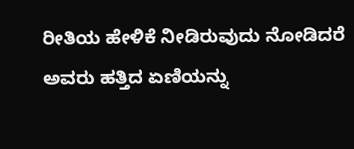ರೀತಿಯ ಹೇಳಿಕೆ ನೀಡಿರುವುದು ನೋಡಿದರೆ ಅವರು ಹತ್ತಿದ ಏಣಿಯನ್ನು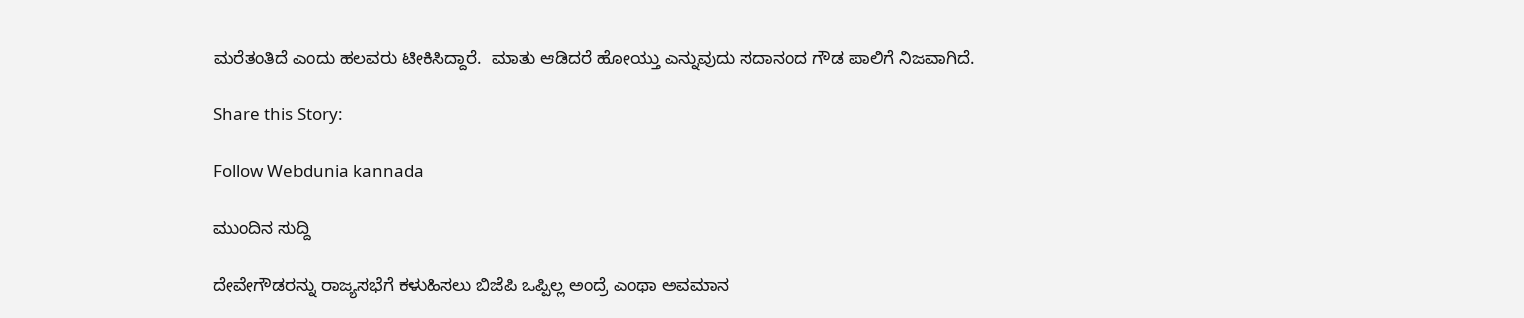ಮರೆತಂತಿದೆ ಎಂದು ಹಲವರು ಟೀಕಿಸಿದ್ದಾರೆ.  ಮಾತು ಆಡಿದರೆ ಹೋಯ್ತು ಎನ್ನುವುದು ಸದಾನಂದ ಗೌಡ ಪಾಲಿಗೆ ನಿಜವಾಗಿದೆ.

Share this Story:

Follow Webdunia kannada

ಮುಂದಿನ ಸುದ್ದಿ

ದೇವೇಗೌಡರನ್ನು ರಾಜ್ಯಸಭೆಗೆ ಕಳುಹಿಸಲು ಬಿಜೆಪಿ ಒಪ್ಪಿಲ್ಲ ಅಂದ್ರೆ ಎಂಥಾ ಅವಮಾನ